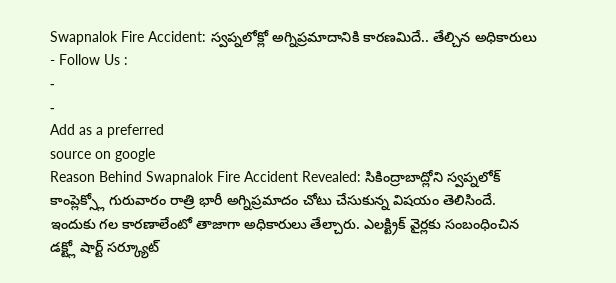Swapnalok Fire Accident: స్వప్నలోక్లో అగ్నిప్రమాదానికి కారణమిదే.. తేల్చిన అధికారులు
- Follow Us :
-
-
Add as a preferred
source on google
Reason Behind Swapnalok Fire Accident Revealed: సికింద్రాబాద్లోని స్వప్నలోక్ కాంప్లెక్స్లో గురువారం రాత్రి భారీ అగ్నిప్రమాదం చోటు చేసుకున్న విషయం తెలిసిందే. ఇందుకు గల కారణాలేంటో తాజాగా అధికారులు తేల్చారు. ఎలక్ట్రిక్ వైర్లకు సంబంధించిన డక్ట్లో షార్ట్ సర్క్యూట్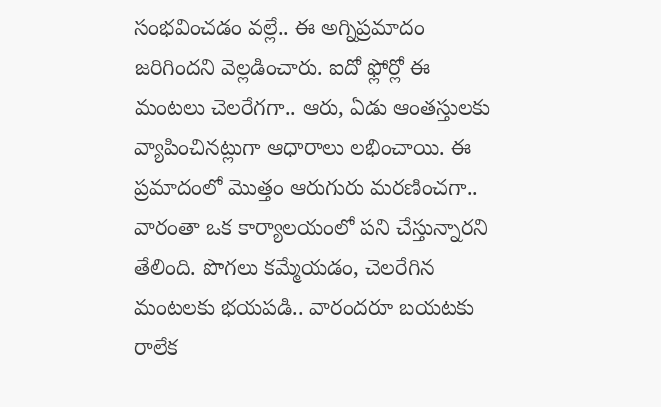సంభవించడం వల్లే.. ఈ అగ్నిప్రమాదం జరిగిందని వెల్లడించారు. ఐదో ఫ్లోర్లో ఈ మంటలు చెలరేగగా.. ఆరు, ఏడు ఆంతస్తులకు వ్యాపించినట్లుగా ఆధారాలు లభించాయి. ఈ ప్రమాదంలో మొత్తం ఆరుగురు మరణించగా.. వారంతా ఒక కార్యాలయంలో పని చేస్తున్నారని తేలింది. పొగలు కమ్మేయడం, చెలరేగిన మంటలకు భయపడి.. వారందరూ బయటకు రాలేక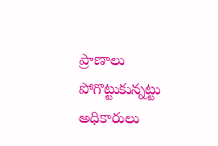ప్రాణాలు పోగొట్టుకున్నట్టు అధికారులు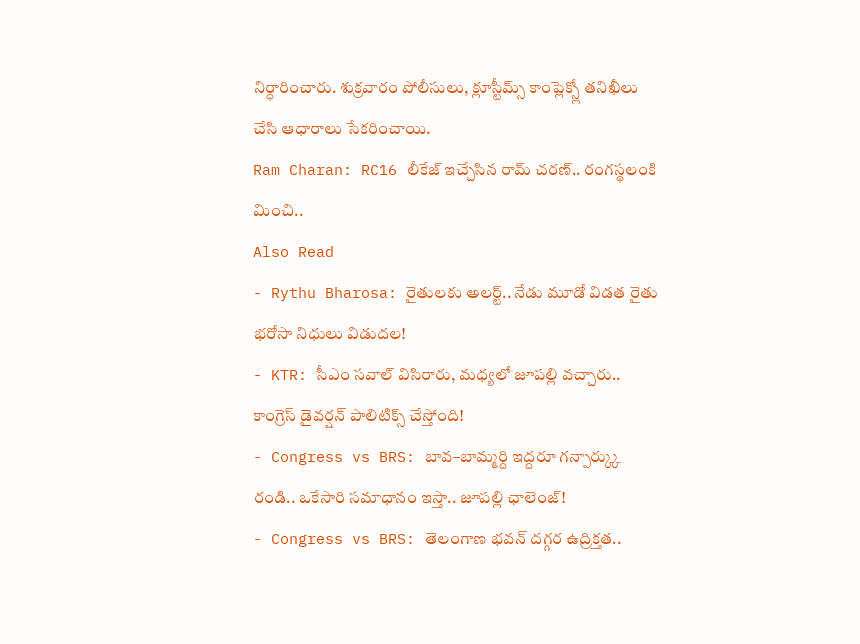నిర్ధారించారు. శుక్రవారం పోలీసులు, క్లూస్టీమ్స్ కాంప్లెక్స్లో తనిఖీలు చేసి ఆధారాలు సేకరించాయి.
Ram Charan: RC16 లీకేజ్ ఇచ్చేసిన రామ్ చరణ్.. రంగస్థలంకి మించి..
Also Read
- Rythu Bharosa: రైతులకు అలర్ట్.. నేడు మూడో విడత రైతు భరోసా నిధులు విడుదల!
- KTR: సీఎం సవాల్ విసిరారు, మధ్యలో జూపల్లి వచ్చారు.. కాంగ్రెస్ డైవర్షన్ పాలిటిక్స్ చేస్తోంది!
- Congress vs BRS: బావ–బామ్మర్ది ఇద్దరూ గన్పార్క్కు రండి.. ఒకేసారి సమాధానం ఇస్తా.. జూపల్లి ఛాలెంజ్!
- Congress vs BRS: తెలంగాణ భవన్ దగ్గర ఉద్రిక్తత..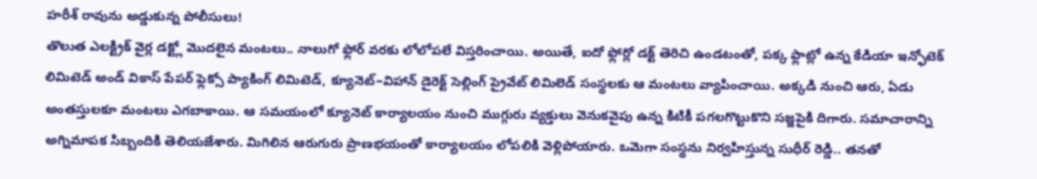హరీశ్ రావును అడ్డుకున్న పోలీసులు!
తొలుత ఎలక్ట్రిక్ వైర్ల డక్ట్లో మొదలైన మంటలు.. నాలుగో ఫ్లోర్ వరకు లోలోపలే విస్తరించాయి. అయితే, ఐదో ఫ్లోర్లో డక్ట్ తెరిచి ఉండటంతో, పక్క ఫ్లాట్లో ఉన్న కేడియా ఇన్ఫోటెక్ లిమిటెడ్ అండ్ వికాస్ పేపర్ ఫ్లెక్సో ప్యాకింగ్ లిమిటెడ్, క్యూనెట్–విహాన్ డైరెక్ట్ సెల్లింగ్ ప్రైవేట్ లిమిలెడ్ సంస్థలకు ఆ మంటలు వ్యాపించాయి. అక్కడి నుంచి ఆరు, ఏడు అంతస్తులకూ మంటలు ఎగబాకాయి. ఆ సమయంలో క్యూనెట్ కార్యాలయం నుంచి ముగ్గురు వ్యక్తులు వెనుకవైపు ఉన్న కిటికీ పగలగొట్టుకొని సజ్జపైకి దిగారు. సమాచారాన్ని అగ్నిమాపక సిబ్బందికి తెలియజేశారు. మిగిలిన ఆరుగురు ప్రాణభయంతో కార్యాలయం లోపలికి వెళ్లిపోయారు. ఒమెగా సంస్థను నిర్వహిస్తున్న సుధీర్ రెడ్డి.. తనతో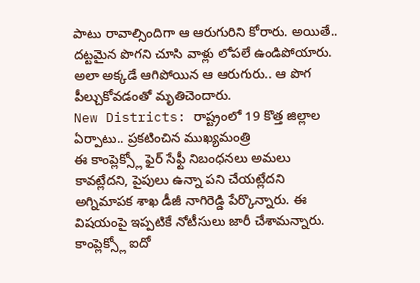పాటు రావాల్సిందిగా ఆ ఆరుగురిని కోరారు. అయితే.. దట్టమైన పొగని చూసి వాళ్లు లోపలే ఉండిపోయారు. అలా అక్కడే ఆగిపోయిన ఆ ఆరుగురు.. ఆ పొగ పీల్చుకోవడంతో మృతిచెందారు.
New Districts: రాష్ట్రంలో 19 కొత్త జిల్లాల ఏర్పాటు.. ప్రకటించిన ముఖ్యమంత్రి
ఈ కాంప్లెక్స్లో ఫైర్ సేఫ్టీ నిబంధనలు అమలు కావట్లేదని, పైపులు ఉన్నా పని చేయట్లేదని అగ్నిమాపక శాఖ డీజీ నాగిరెడ్డి పేర్కొన్నారు. ఈ విషయంపై ఇప్పటికే నోటీసులు జారీ చేశామన్నారు. కాంప్లెక్స్లో ఐదో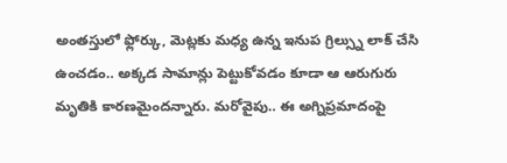అంతస్తులో ఫ్లోర్కు, మెట్లకు మధ్య ఉన్న ఇనుప గ్రిల్స్ను లాక్ చేసి ఉంచడం.. అక్కడ సామాన్లు పెట్టుకోవడం కూడా ఆ ఆరుగురు మృతికి కారణమైందన్నారు. మరోవైపు.. ఈ అగ్నిప్రమాదంపై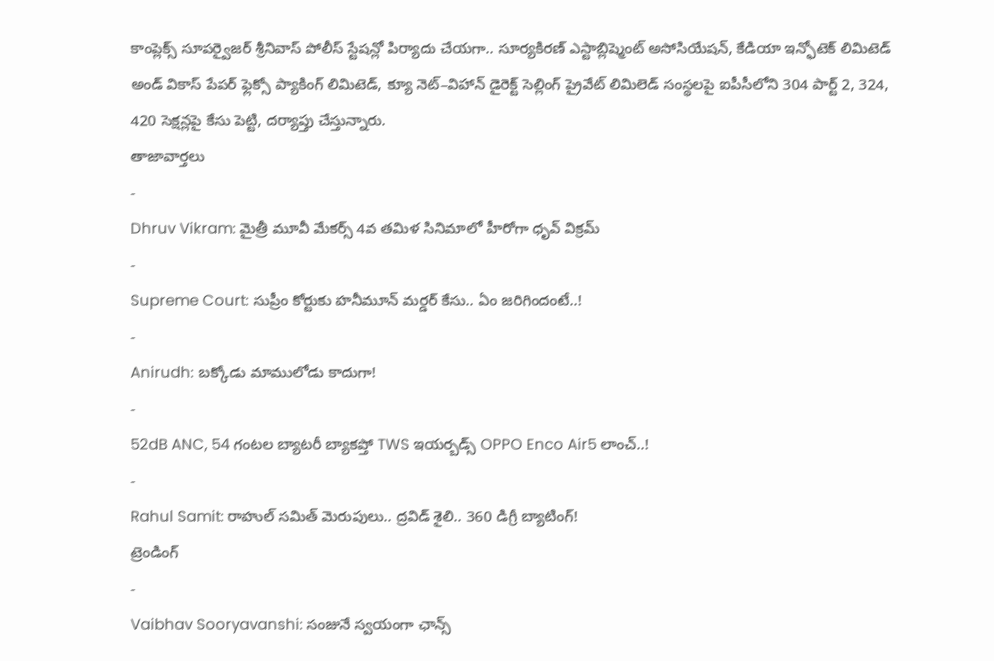కాంప్లెక్స్ సూపర్వైజర్ శ్రీనివాస్ పోలీస్ స్టేషన్లో పిర్యాదు చేయగా.. సూర్యకిరణ్ ఎస్టాబ్లిష్మెంట్ అసోసియేషన్, కేడియా ఇన్ఫోటెక్ లిమిటెడ్ అండ్ వికాస్ పేపర్ ఫ్లెక్సో ప్యాకింగ్ లిమిటెడ్, క్యూ నెట్–విహాన్ డైరెక్ట్ సెల్లింగ్ ప్రైవేట్ లిమిలెడ్ సంస్థలపై ఐపీసీలోని 304 పార్ట్ 2, 324, 420 సెక్షన్లపై కేసు పెట్టి, దర్యాప్తు చేస్తున్నారు.
తాజావార్తలు
-
Dhruv Vikram: మైత్రీ మూవీ మేకర్స్ 4వ తమిళ సినిమాలో హీరోగా ధృవ్ విక్రమ్
-
Supreme Court: సుప్రీం కోర్టుకు హనీమూన్ మర్డర్ కేసు.. ఏం జరిగిందంటే..!
-
Anirudh: బక్కోడు మాములోడు కాదుగా!
-
52dB ANC, 54 గంటల బ్యాటరీ బ్యాకప్తో TWS ఇయర్బడ్స్ OPPO Enco Air5 లాంచ్..!
-
Rahul Samit: రాహుల్ సమిత్ మెరుపులు.. ద్రవిడ్ శైలి.. 360 డిగ్రీ బ్యాటింగ్!
ట్రెండింగ్
-
Vaibhav Sooryavanshi: సంజునే స్వయంగా ఛాన్స్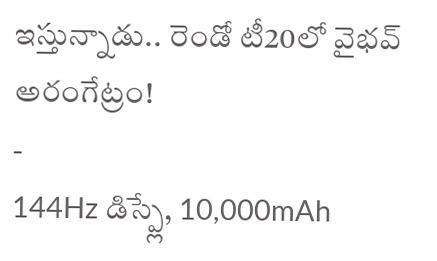ఇస్తున్నాడు.. రెండో టీ20లో వైభవ్ అరంగేట్రం!
-
144Hz డిస్ప్లే, 10,000mAh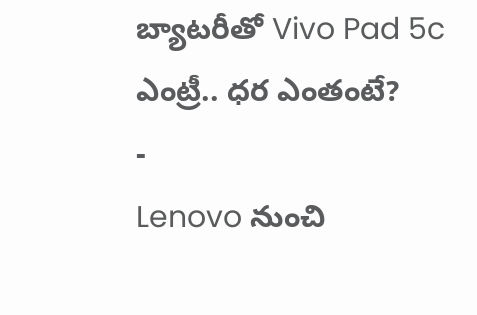బ్యాటరీతో Vivo Pad 5c ఎంట్రీ.. ధర ఎంతంటే?
-
Lenovo నుంచి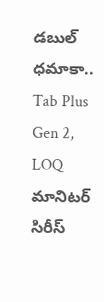డబుల్ ధమాకా.. Tab Plus Gen 2, LOQ మానిటర్ సిరీస్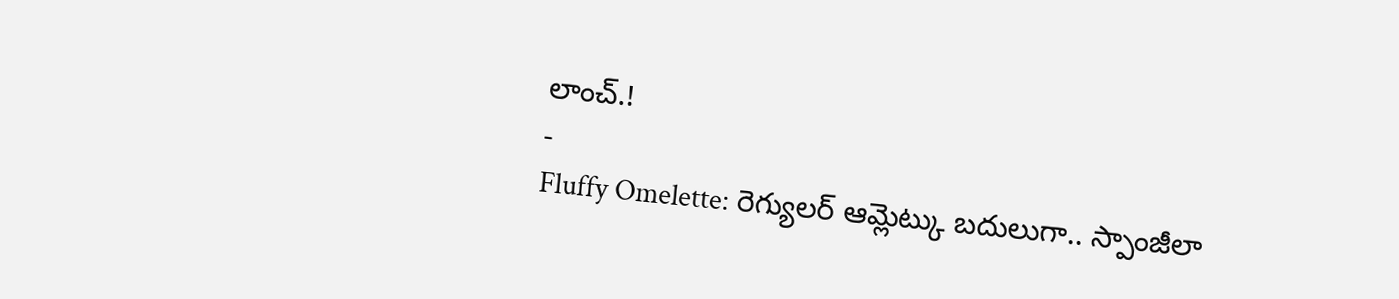లాంచ్.!
-
Fluffy Omelette: రెగ్యులర్ ఆమ్లెట్కు బదులుగా.. స్పాంజీలా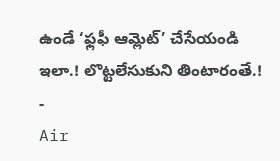ఉండే ‘ఫ్లఫీ ఆమ్లెట్’ చేసేయండి ఇలా.! లొట్టలేసుకుని తింటారంతే.!
-
Air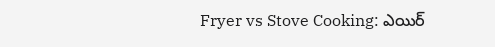Fryer vs Stove Cooking: ఎయిర్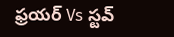ఫ్రయర్ Vs స్టవ్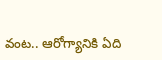వంట.. ఆరోగ్యానికి ఏది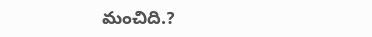మంచిది.?